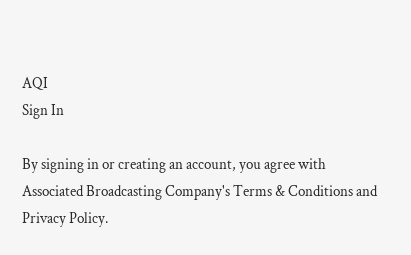AQI
Sign In

By signing in or creating an account, you agree with Associated Broadcasting Company's Terms & Conditions and Privacy Policy.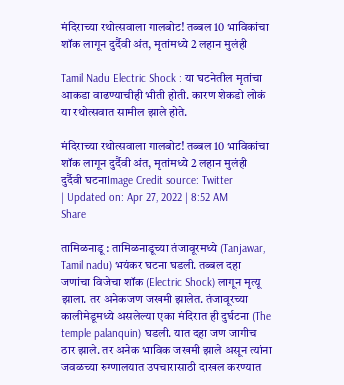मंदिराच्या रथोत्सवाला गालबोट! तब्बल 10 भाविकांचा शॉक लागून दुर्दैवी अंत, मृतांमध्ये 2 लहान मुलंही

Tamil Nadu Electric Shock : या घटनेतील मृतांचा आकडा वाढण्याचीही भीती होती. कारण शेकडो लोकं या रथोत्सवात सामील झाले होते.

मंदिराच्या रथोत्सवाला गालबोट! तब्बल 10 भाविकांचा शॉक लागून दुर्दैवी अंत, मृतांमध्ये 2 लहान मुलंही
दुर्दैवी घटनाImage Credit source: Twitter
| Updated on: Apr 27, 2022 | 8:52 AM
Share

तामिळनाडू : तामिळनाडूच्या तंजावूरमध्ये (Tanjawar, Tamil nadu) भयंकर घटना घडली. तब्बल दहा जणांचा विजेचा शॉक (Electric Shock) लागून मृत्यू झाला. तर अनेकजण जखमी झालेत. तंजावूरच्या कालीमेडूमध्ये असलेल्या एका मंदिरात ही दुर्घटना (The temple palanquin) घडली. यात दहा जण जागीच ठार झाले. तर अनेक भाविक जखमी झाले असून त्यांना जवळच्या रुग्णालयात उपचारासाठी दाखल करण्यात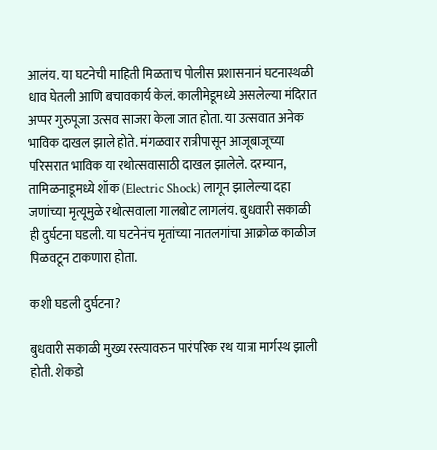आलंय. या घटनेची माहिती मिळताच पोलीस प्रशासनानं घटनास्थळी धाव घेतली आणि बचावकार्य केलं. कालीमेडूमध्ये असलेल्या मंदिरात अप्पर गुरुपूजा उत्सव साजरा केला जात होता. या उत्सवात अनेक भाविक दाखल झाले होते. मंगळवार रात्रीपासून आजूबाजूच्या परिसरात भाविक या रथोत्सवासाठी दाखल झालेले. दरम्यान, तामिळनाडूमध्ये शॉक (Electric Shock) लागून झालेल्या दहा जणांच्या मृत्यूमुळे रथोत्सवाला गालबोट लागलंय. बुधवारी सकाळी ही दुर्घटना घडली. या घटनेनंच मृतांच्या नातलगांचा आक्रोळ काळीज पिळवटून टाकणारा होता.

कशी घडली दुर्घटना?

बुधवारी सकाळी मुख्य रस्त्यावरुन पारंपरिक रथ यात्रा मार्गस्थ झाली होती. शेकडो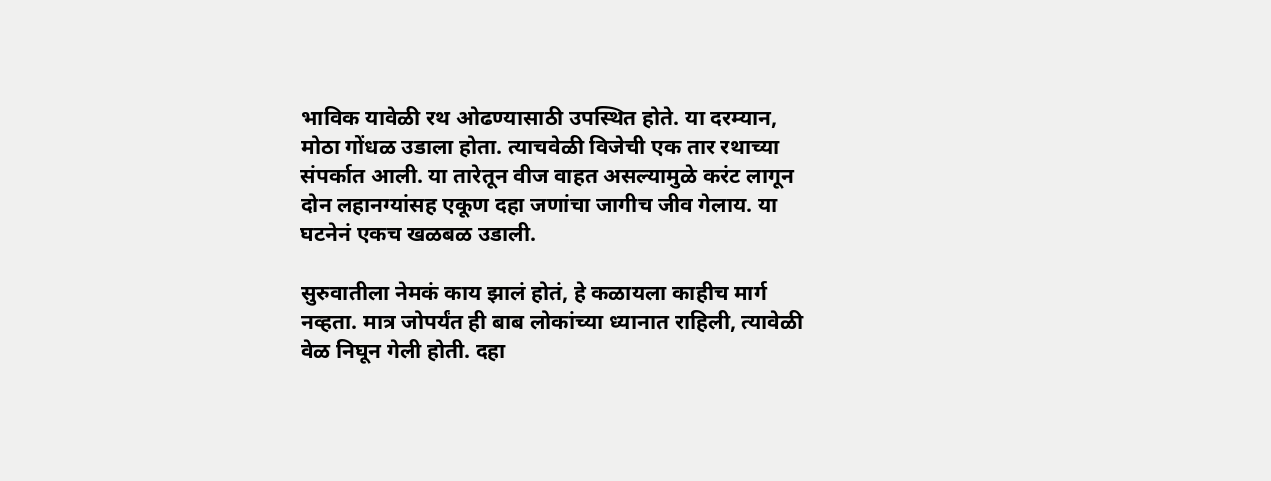भाविक यावेळी रथ ओढण्यासाठी उपस्थित होते. या दरम्यान, मोठा गोंधळ उडाला होता. त्याचवेळी विजेची एक तार रथाच्या संपर्कात आली. या तारेतून वीज वाहत असल्यामुळे करंट लागून दोन लहानग्यांसह एकूण दहा जणांचा जागीच जीव गेलाय. या घटनेनं एकच खळबळ उडाली.

सुरुवातीला नेमकं काय झालं होतं, हे कळायला काहीच मार्ग नव्हता. मात्र जोपर्यंत ही बाब लोकांच्या ध्यानात राहिली, त्यावेळी वेळ निघून गेली होती. दहा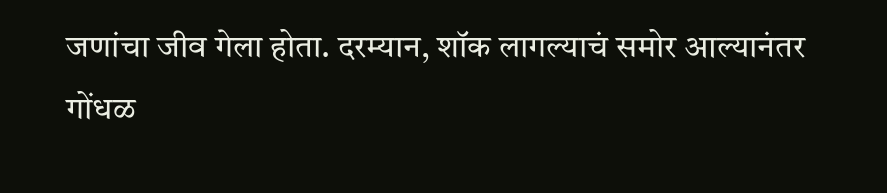जणांचा जीव गेला होता. दरम्यान, शॉक लागल्याचं समोर आल्यानंतर गोंधळ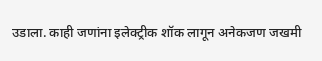उडाला. काही जणांना इलेक्ट्रीक शॉक लागून अनेकजण जखमी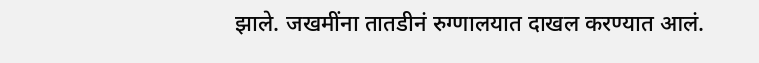झाले. जखमींना तातडीनं रुग्णालयात दाखल करण्यात आलं.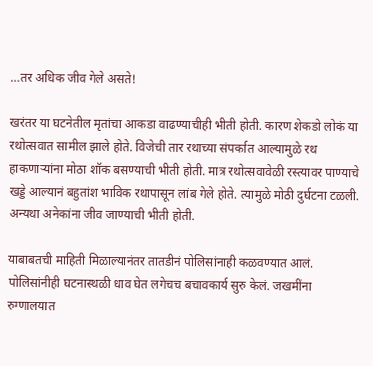…तर अधिक जीव गेले असते!

खरंतर या घटनेतील मृतांचा आकडा वाढण्याचीही भीती होती. कारण शेकडो लोकं या रथोत्सवात सामील झाले होते. विजेची तार रथाच्या संपर्कात आल्यामुळे रथ हाकणाऱ्यांना मोठा शॉक बसण्याची भीती होती. मात्र रथोत्सवावेळी रस्त्यावर पाण्याचे खड्डे आल्यानं बहुतांश भाविक रथापासून लांब गेले होते. त्यामुळे मोठी दुर्घटना टळली. अन्यथा अनेकांना जीव जाण्याची भीती होती.

याबाबतची माहिती मिळाल्यानंतर तातडीनं पोलिसांनाही कळवण्यात आलं. पोलिसांनीही घटनास्थळी धाव घेत लगेचच बचावकार्य सुरु केलं. जखमींना रुग्णालयात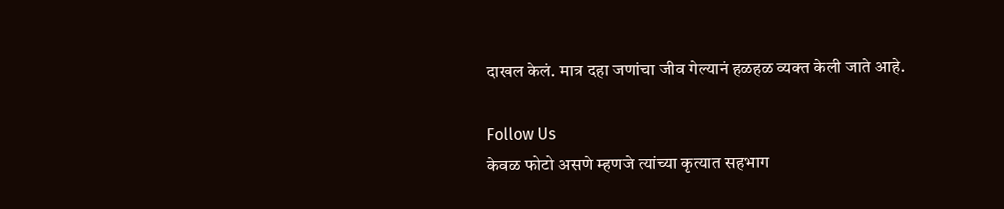दाखल केलं. मात्र दहा जणांचा जीव गेल्यानं हळहळ व्यक्त केली जाते आहे.

Follow Us
केवळ फोटो असणे म्हणजे त्यांच्या कृत्यात सहभाग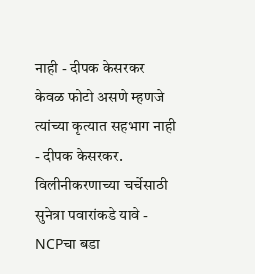नाही - दीपक केसरकर
केवळ फोटो असणे म्हणजे त्यांच्या कृत्यात सहभाग नाही - दीपक केसरकर.
विलीनीकरणाच्या चर्चेसाठी सुनेत्रा पवारांकडे यावे - NCPचा बडा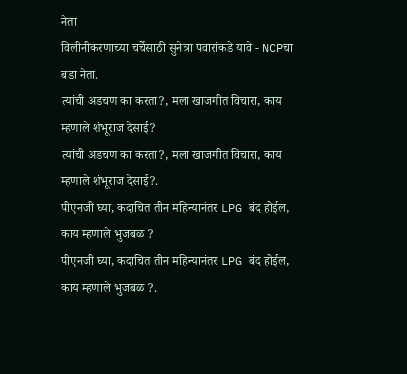नेता
विलीनीकरणाच्या चर्चेसाठी सुनेत्रा पवारांकडे यावे - NCPचा बडा नेता.
त्यांची अडचण का करता?, मला खाजगीत विचारा, काय म्हणाले शंभूराज देसाई?
त्यांची अडचण का करता?, मला खाजगीत विचारा, काय म्हणाले शंभूराज देसाई?.
पीएनजी घ्या, कदाचित तीन महिन्यानंतर LPG बंद होईल, काय म्हणाले भुजबळ ?
पीएनजी घ्या, कदाचित तीन महिन्यानंतर LPG बंद होईल, काय म्हणाले भुजबळ ?.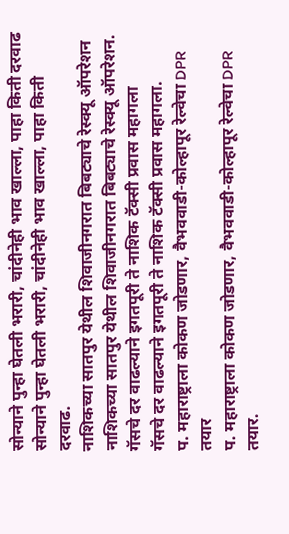सोन्याने पुन्हा घेतली भरारी, चांदीनेही भाव खाल्ला, पाहा किती दरवाढ
सोन्याने पुन्हा घेतली भरारी, चांदीनेही भाव खाल्ला, पाहा किती दरवाढ.
नाशिकच्या सातपुर येथील शिवाजीनगरात बिबट्याचे रेस्क्यू ऑपरेशन
नाशिकच्या सातपुर येथील शिवाजीनगरात बिबट्याचे रेस्क्यू ऑपरेशन.
गॅसचे दर वाढल्याने इगतपूरी ते नाशिक टॅक्सी प्रवास महागला
गॅसचे दर वाढल्याने इगतपूरी ते नाशिक टॅक्सी प्रवास महागला.
प. महाराष्ट्राला कोकण जोडणार, वैभववाडी-कोल्हापूर रेल्वेचा DPR तयार
प. महाराष्ट्राला कोकण जोडणार, वैभववाडी-कोल्हापूर रेल्वेचा DPR तयार.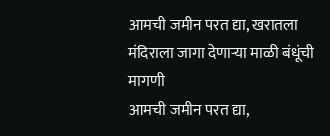आमची जमीन परत द्या, खरातला मंदिराला जागा देणाऱ्या माळी बंधूंची मागणी
आमची जमीन परत द्या,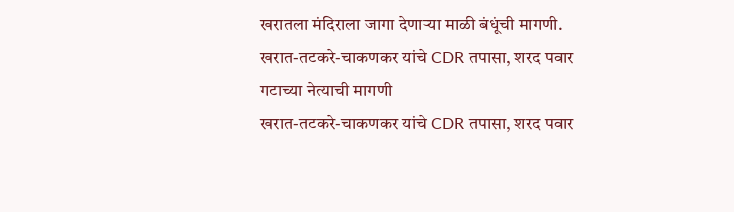खरातला मंदिराला जागा देणाऱ्या माळी बंधूंची मागणी.
खरात-तटकरे-चाकणकर यांचे CDR तपासा, शरद पवार गटाच्या नेत्याची मागणी
खरात-तटकरे-चाकणकर यांचे CDR तपासा, शरद पवार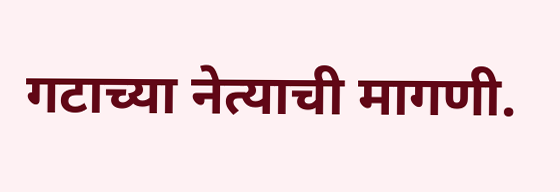गटाच्या नेत्याची मागणी.